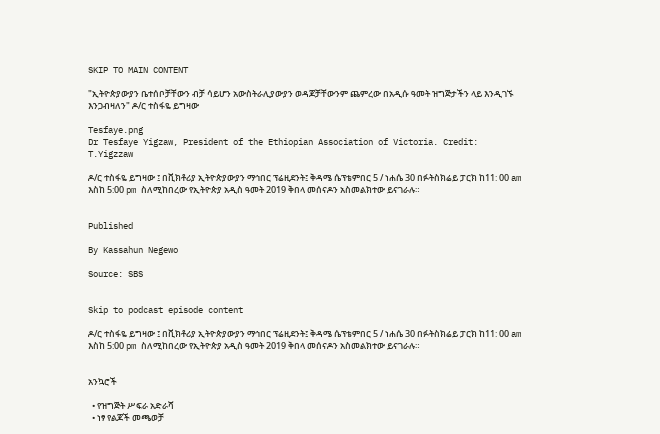SKIP TO MAIN CONTENT

"ኢትዮጵያውያን ቤተሰቦቻቸውን ብቻ ሳይሆን አውስትራሊያውያን ወዳጆቻቸውንም ጨምረው በአዲሱ ዓመት ዝግጅታችን ላይ እንዲገኙ እንጋብዛለን" ዶ/ር ተስፋዬ ይግዛው

Tesfaye.png
Dr Tesfaye Yigzaw, President of the Ethiopian Association of Victoria. Credit: T.Yigzzaw

ዶ/ር ተስፋዬ ይግዛው ፤ በቪክቶሪያ ኢትዮጵያውያን ማኅበር ፕሬዚደንት፤ ቅዳሜ ሴፕቴምበር 5 / ነሐሴ 30 በፉትስክሬይ ፓርክ ከ11: 00 am እስከ 5:00 pm ስለሚከበረው የኢትዮጵያ አዲስ ዓመት 2019 ቅበላ መሰናዶን አስመልክተው ይናገራሉ።


Published

By Kassahun Negewo

Source: SBS


Skip to podcast episode content

ዶ/ር ተስፋዬ ይግዛው ፤ በቪክቶሪያ ኢትዮጵያውያን ማኅበር ፕሬዚደንት፤ ቅዳሜ ሴፕቴምበር 5 / ነሐሴ 30 በፉትስክሬይ ፓርክ ከ11: 00 am እስከ 5:00 pm ስለሚከበረው የኢትዮጵያ አዲስ ዓመት 2019 ቅበላ መሰናዶን አስመልክተው ይናገራሉ።


አንኳሮች

  • የዝግጅት ሥፍራ አድራሻ
  • ነፃ የልጆች መጫወቻ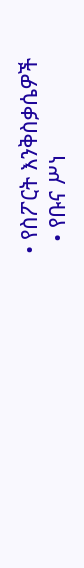• የስፖርት እንቅስቃሴዎች
  • የቡና ሥነ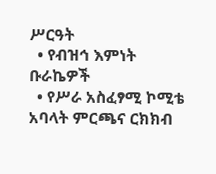ሥርዓት
  • የብዝኅ እምነት ቡራኬዎች
  • የሥራ አስፈፃሚ ኮሚቴ አባላት ምርጫና ርክክብ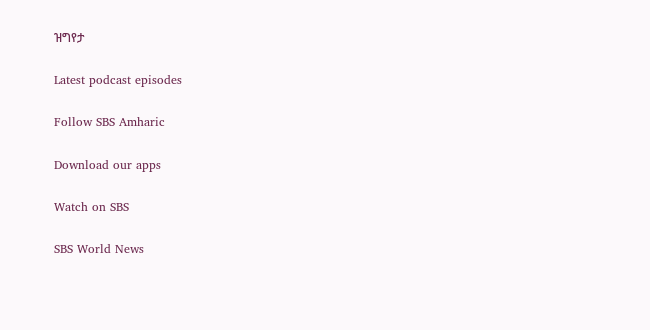ዝግየታ

Latest podcast episodes

Follow SBS Amharic

Download our apps

Watch on SBS

SBS World News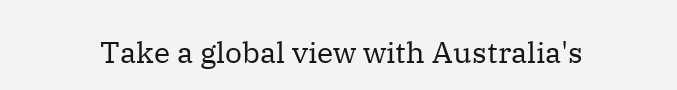Take a global view with Australia's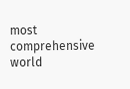most comprehensive world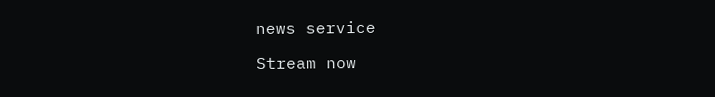news service

Stream now